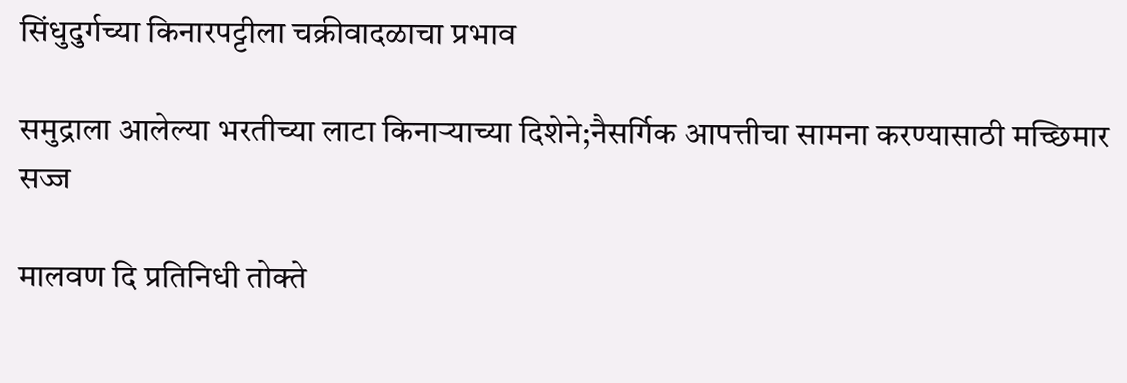सिंधुदुर्गच्या किनारपट्टीला चक्रीवादळाचा प्रभाव

समुद्राला आलेल्या भरतीच्या लाटा किनाऱ्याच्या दिशेने;नैसर्गिक आपत्तीचा सामना करण्यासाठी मच्छिमार सज्ज

मालवण दि प्रतिनिधी तोक्ते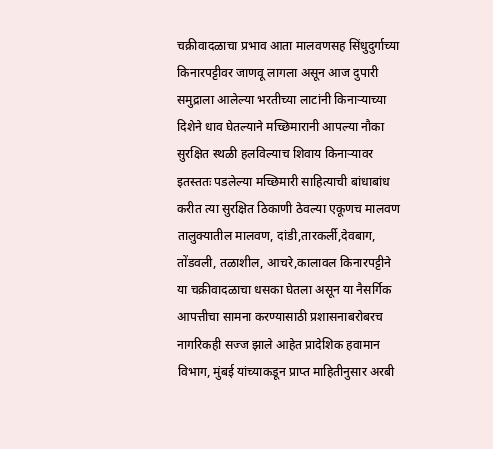चक्रीवादळाचा प्रभाव आता मालवणसह सिंधुदुर्गाच्या किनारपट्टीवर जाणवू लागला असून आज दुपारी समुद्राला आलेल्या भरतीच्या लाटांनी किनाऱ्याच्या दिशेने धाव घेतल्याने मच्छिमारानी आपल्या नौका सुरक्षित स्थळी हलविल्याच शिवाय किनाऱ्यावर इतस्ततः पडलेल्या मच्छिमारी साहित्याची बांधाबांध करीत त्या सुरक्षित ठिकाणी ठेवल्या एकूणच मालवण तालुक्यातील मालवण, दांडी,तारकर्ली,देवबाग, तोंडवली, तळाशील, आचरे,कालावल किनारपट्टीने या चक्रीवादळाचा धसका घेतला असून या नैसर्गिक आपत्तीचा सामना करण्यासाठी प्रशासनाबरोबरच नागरिकही सज्ज झाले आहेत प्रादेशिक हवामान विभाग, मुंबई यांच्याकडून प्राप्त माहितीनुसार अरबी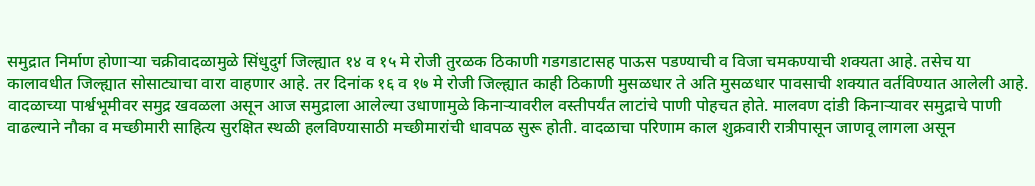समुद्रात निर्माण होणाऱ्या चक्रीवादळामुळे सिंधुदुर्ग जिल्ह्यात १४ व १५ मे रोजी तुरळक ठिकाणी गडगडाटासह पाऊस पडण्याची व विजा चमकण्याची शक्यता आहे. तसेच या कालावधीत जिल्ह्यात सोसाट्याचा वारा वाहणार आहे. तर दिनांक १६ व १७ मे रोजी जिल्ह्यात काही ठिकाणी मुसळधार ते अति मुसळधार पावसाची शक्यात वर्तविण्यात आलेली आहे. वादळाच्या पार्श्वभूमीवर समुद्र खवळला असून आज समुद्राला आलेल्या उधाणामुळे किनाऱ्यावरील वस्तीपर्यंत लाटांचे पाणी पोहचत होते. मालवण दांडी किनाऱ्यावर समुद्राचे पाणी वाढल्याने नौका व मच्छीमारी साहित्य सुरक्षित स्थळी हलविण्यासाठी मच्छीमारांची धावपळ सुरू होती. वादळाचा परिणाम काल शुक्रवारी रात्रीपासून जाणवू लागला असून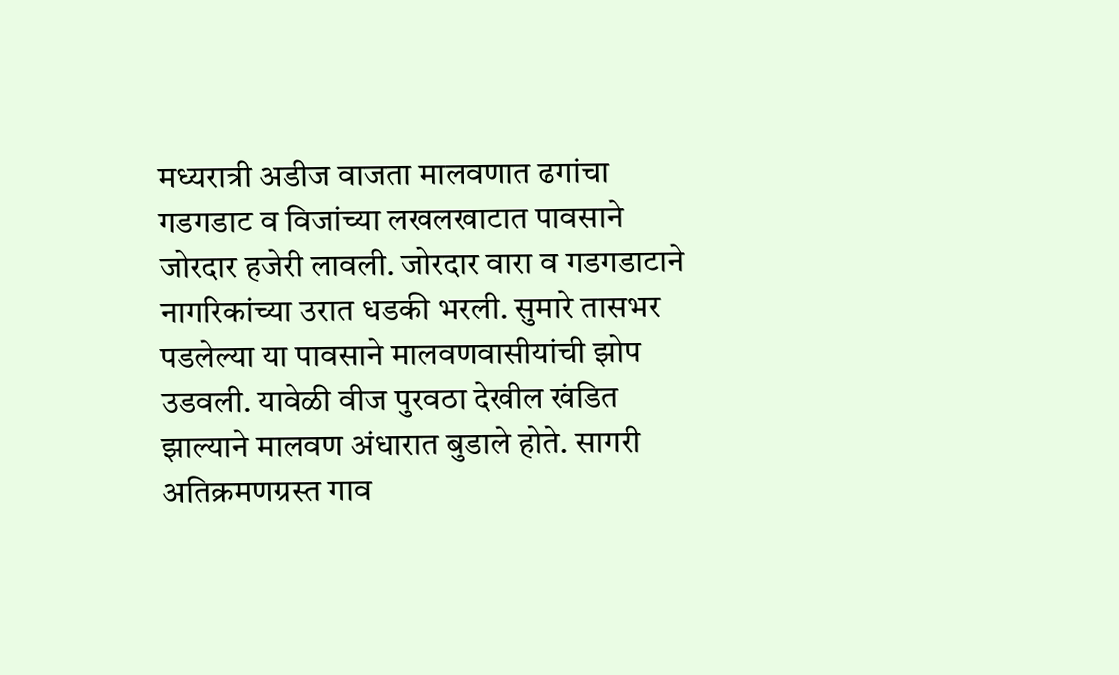मध्यरात्री अडीज वाजता मालवणात ढगांचा गडगडाट व विजांच्या लखलखाटात पावसाने जोरदार हजेरी लावली. जोरदार वारा व गडगडाटाने नागरिकांच्या उरात धडकी भरली. सुमारे तासभर पडलेल्या या पावसाने मालवणवासीयांची झोप उडवली. यावेळी वीज पुरवठा देखील खंडित झाल्याने मालवण अंधारात बुडाले होते. सागरी अतिक्रमणग्रस्त गाव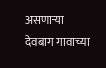असणाऱ्या देवबाग गावाच्या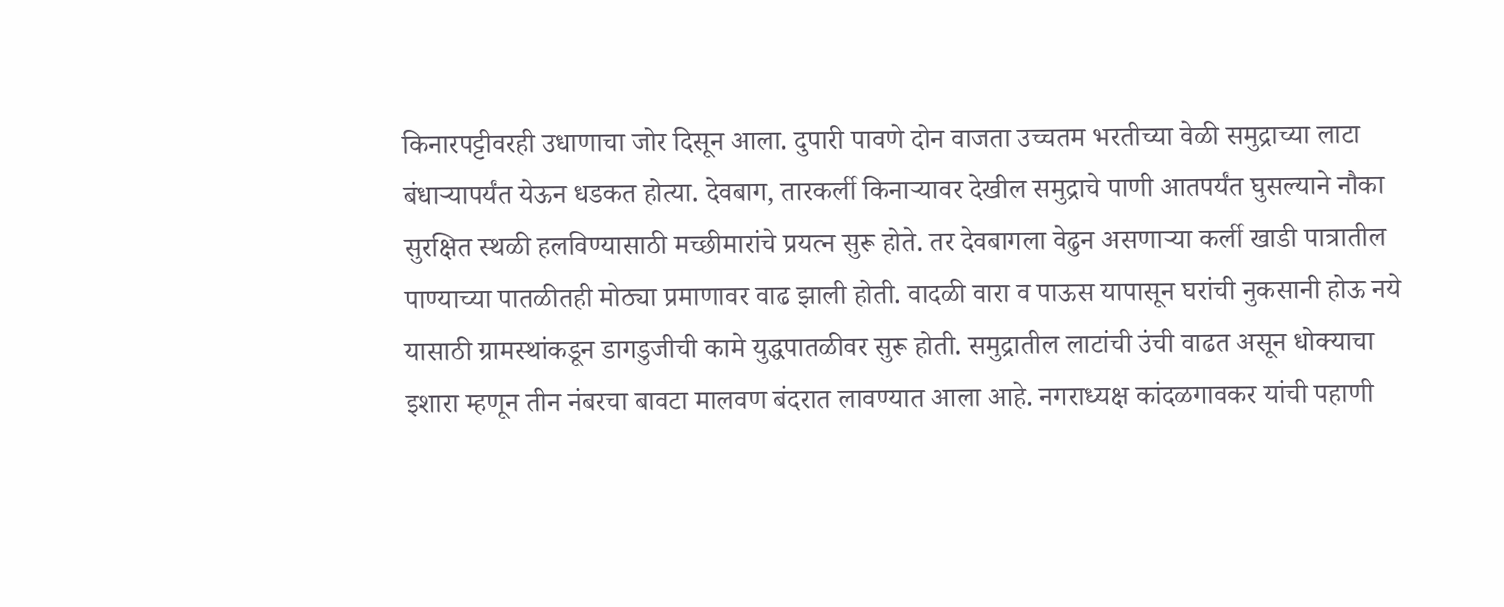किनारपट्टीवरही उधाणाचा जोर दिसून आला. दुपारी पावणे दोन वाजता उच्चतम भरतीच्या वेळी समुद्राच्या लाटा बंधाऱ्यापर्यंत येऊन धडकत होत्या. देवबाग, तारकर्ली किनाऱ्यावर देखील समुद्राचे पाणी आतपर्यंत घुसल्याने नौका सुरक्षित स्थळी हलविण्यासाठी मच्छीमारांचे प्रयत्न सुरू होते. तर देवबागला वेढुन असणाऱ्या कर्ली खाडी पात्रातील पाण्याच्या पातळीतही मोठ्या प्रमाणावर वाढ झाली होती. वादळी वारा व पाऊस यापासून घरांची नुकसानी होऊ नये यासाठी ग्रामस्थांकडून डागडुजीची कामे युद्धपातळीवर सुरू होती. समुद्रातील लाटांची उंची वाढत असून धोक्याचा इशारा म्हणून तीन नंबरचा बावटा मालवण बंदरात लावण्यात आला आहे. नगराध्यक्ष कांदळगावकर यांची पहाणी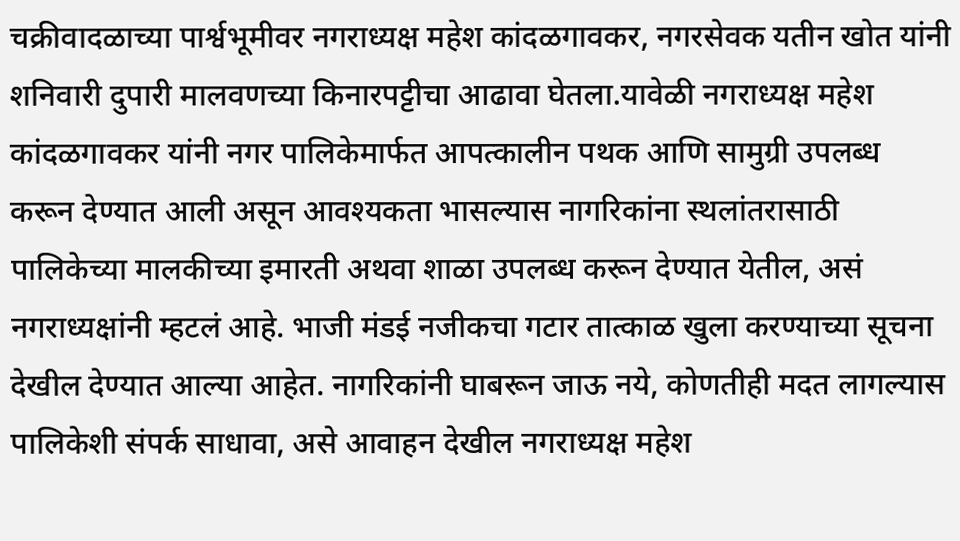चक्रीवादळाच्या पार्श्वभूमीवर नगराध्यक्ष महेश कांदळगावकर, नगरसेवक यतीन खोत यांनी शनिवारी दुपारी मालवणच्या किनारपट्टीचा आढावा घेतला.यावेळी नगराध्यक्ष महेश कांदळगावकर यांनी नगर पालिकेमार्फत आपत्कालीन पथक आणि सामुग्री उपलब्ध करून देण्यात आली असून आवश्यकता भासल्यास नागरिकांना स्थलांतरासाठी पालिकेच्या मालकीच्या इमारती अथवा शाळा उपलब्ध करून देण्यात येतील, असं नगराध्यक्षांनी म्हटलं आहे. भाजी मंडई नजीकचा गटार तात्काळ खुला करण्याच्या सूचना देखील देण्यात आल्या आहेत. नागरिकांनी घाबरून जाऊ नये, कोणतीही मदत लागल्यास पालिकेशी संपर्क साधावा, असे आवाहन देखील नगराध्यक्ष महेश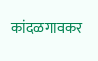कांदळगावकर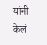यांनी केलं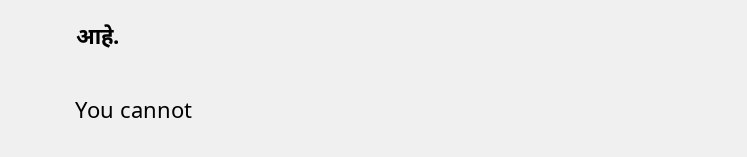आहे.

You cannot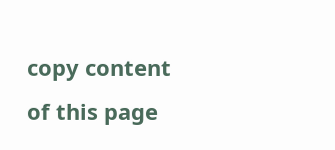copy content of this page